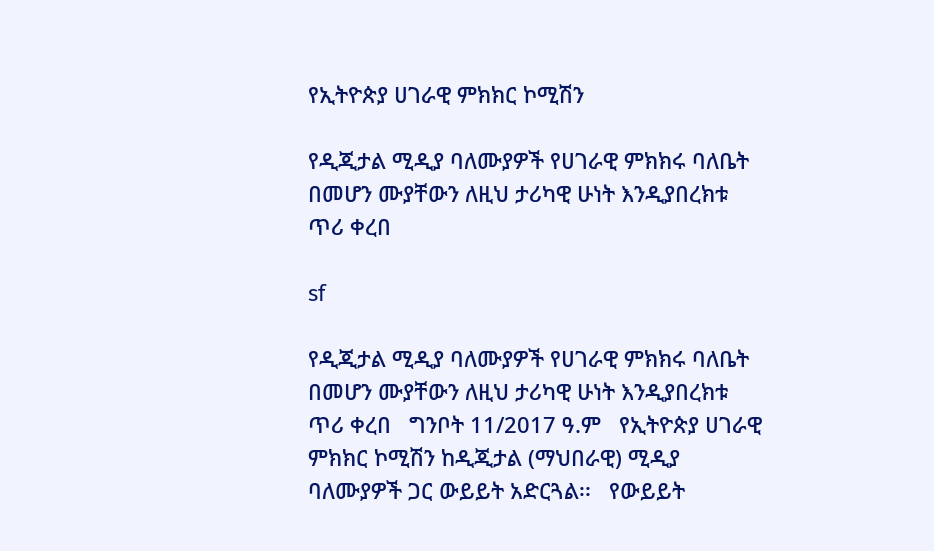የኢትዮጵያ ሀገራዊ ምክክር ኮሚሽን

የዲጂታል ሚዲያ ባለሙያዎች የሀገራዊ ምክክሩ ባለቤት በመሆን ሙያቸውን ለዚህ ታሪካዊ ሁነት እንዲያበረክቱ ጥሪ ቀረበ

sf

የዲጂታል ሚዲያ ባለሙያዎች የሀገራዊ ምክክሩ ባለቤት በመሆን ሙያቸውን ለዚህ ታሪካዊ ሁነት እንዲያበረክቱ ጥሪ ቀረበ   ግንቦት 11/2017 ዓ.ም   የኢትዮጵያ ሀገራዊ ምክክር ኮሚሽን ከዲጂታል (ማህበራዊ) ሚዲያ ባለሙያዎች ጋር ውይይት አድርጓል፡፡   የውይይት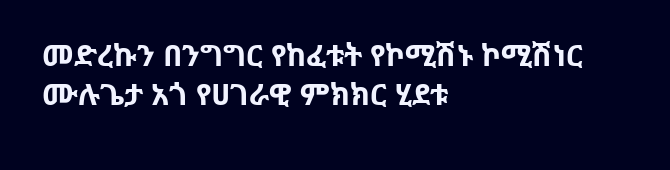መድረኩን በንግግር የከፈቱት የኮሚሽኑ ኮሚሽነር ሙሉጌታ አጎ የሀገራዊ ምክክር ሂደቱ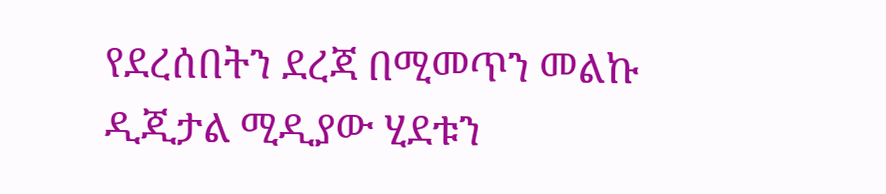የደረሰበትን ደረጃ በሚመጥን መልኩ ዲጂታል ሚዲያው ሂደቱን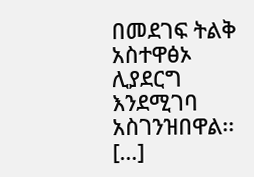በመደገፍ ትልቅ አስተዋፅኦ ሊያደርግ እንደሚገባ አስገንዝበዋል፡፡ […]